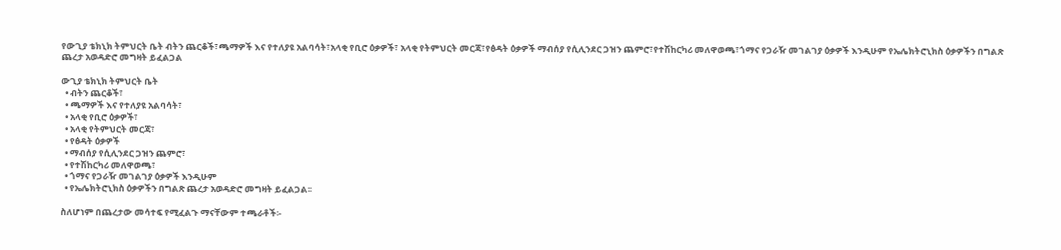የውጊያ ቴክኒክ ትምህርት ቤት ብትን ጨርቆች፣ጫማዎች እና የተለያዩ አልባሳት፣አላቂ የቢሮ ዕቃዎች፣ አላቂ የትምህርት መርጃ፣የፅዳት ዕቃዎች ማብሰያ የሲሊንደር ጋዝን ጨምሮ፣የተሽከርካሪ መለዋወጫ፣ጎማና የጋራዥ መገልገያ ዕቃዎች እንዲሁም የኤሌክትሮኒክስ ዕቃዎችን በግልጽ ጨረታ አወዳድሮ መግዛት ይፈልጋል

ውጊያ ቴክኒክ ትምህርት ቤት
  • ብትን ጨርቆች፣
  • ጫማዎች እና የተለያዩ አልባሳት፣
  • አላቂ የቢሮ ዕቃዎች፣
  • አላቂ የትምህርት መርጃ፣
  • የፅዳት ዕቃዎች
  • ማብሰያ የሲሊንደር ጋዝን ጨምሮ፣
  • የተሽከርካሪ መለዋወጫ፣
  • ጎማና የጋራዥ መገልገያ ዕቃዎች እንዲሁም
  • የኤሌክትሮኒክስ ዕቃዎችን በግልጽ ጨረታ አወዳድሮ መግዛት ይፈልጋል፡፡

ስለሆነም በጨረታው መሳተፍ የሚፈልጉ ማናቸውም ተጫራቶች፡-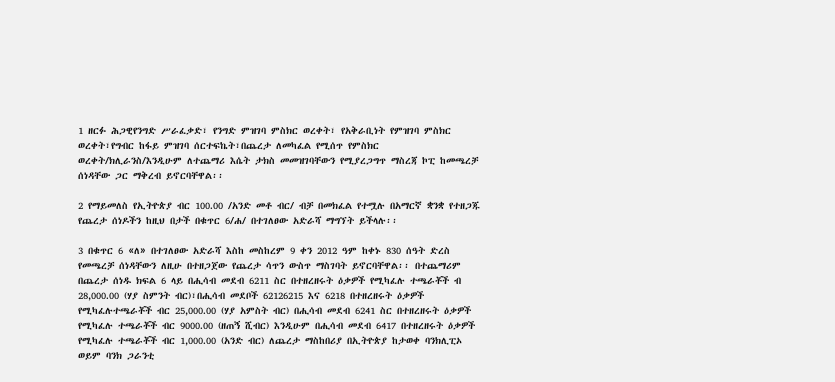1 ዘርፉ ሕጋዊየንግድ ሥራፈቃድ፣ የንግድ ምዝገባ ምስክር ወረቀት፣ የአቅራቢነት የምዝገባ ምስክር ወረቀት፣የግብር ከፋይ ምዝገባ ሰርተፍኬት፣በጨረታ ለመካፈል የሚሰጥ የምስክር ወረቀት/ክሊራንስ/እንዲሁም ለተጨማሪ እሴት ታክስ መመዝገባቸውን የሚያረጋግጥ ማስረጃ ኮፒ ከመጫረቻ ሰነዳቸው ጋር ማቅረብ ይኖርባቸዋል፡፡

2 የማይመለስ የኢትዮጵያ ብር 100.00 /አንድ መቶ ብር/ ብቻ በመክፈል የተሟሉ በአማርኛ ቋንቋ የተዘጋጁ የጨረታ ሰነዶችን ከዚህ በታች በቁጥር 6/ሐ/ በተገለፀው አድራሻ ማግኘት ይችላሉ፡፡

3 በቁጥር 6 «ለ» በተገለፀው አድራሻ እስከ መስከረም 9 ቀን 2012 ዓም ከቀኑ 830 ሰዓት ድረስ የመጫረቻ ሰነዳቸውን ለዚሁ በተዘጋጀው የጨረታ ሳጥን ውስጥ ማስገባት ይኖርባቸዋል፡፡ በተጨማሪም በጨረታ ሰነዱ ክፍል 6 ላይ በሒሳብ መደብ 6211 ስር በተዘረዘሩት ዕቃዎች የሚካፈሉ ተጫራቾች ብ 28,000.00 (ሃያ ስምንት ብር)፣በሒሳብ መደቦች 62126215 እና 6218 በተዘረዘሩት ዕቃዎች የሚካፈሉተጫራቾች ብር 25,000.00 (ሃያ አምስት ብር) በሒሳብ መደብ 6241 ስር በተዘረዘሩት ዕቃዎች የሚካፈሉ ተጫራቾች ብር 9000.00 (ዘጠኝ ሺብር) እንዲሁም በሒሳብ መደብ 6417 በተዘረዘሩት ዕቃዎች የሚካፈሉ ተጫራቾች ብር 1,000.00 (አንድ ብር) ለጨረታ ማስከበሪያ በኢትዮጵያ ከታወቀ ባንክሊፒኦ ወይም ባንክ ጋራንቲ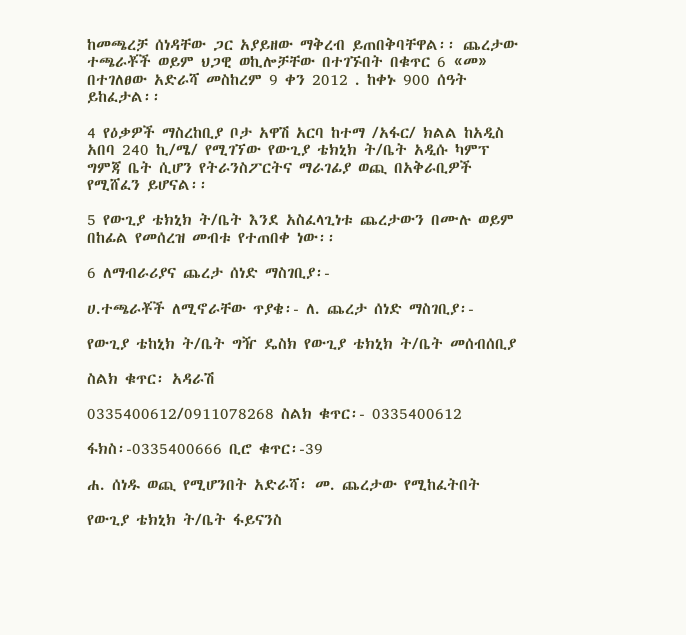ከመጫረቻ ሰነዳቸው ጋር አያይዘው ማቅረብ ይጠበቅባቸዋል፡፡ ጨረታው ተጫራቾች ወይም ህጋዊ ወኪሎቻቸው በተገኙበት በቁጥር 6 «መ» በተገለፀው አድራሻ መስከረም 9 ቀን 2012 . ከቀኑ 900 ሰዓት ይከፈታል፡፡

4 የዕቃዎች ማስረከቢያ ቦታ አዋሽ አርባ ከተማ /አፋር/ ክልል ከአዲስ አበባ 240 ኪ/ሜ/ የሚገኘው የውጊያ ቴክኒክ ት/ቤት አዲሱ ካምፕ ግምጃ ቤት ሲሆን የትራንስፖርትና ማራገፊያ ወጪ በአቅራቢዎች የሚሸፈን ይሆናል፡፡

5 የውጊያ ቴክኒክ ት/ቤት እንደ አስፈላጊነቱ ጨረታውን በሙሉ ወይም በከፊል የመሰረዝ መብቱ የተጠበቀ ነው፡፡

6 ለማብራሪያና ጨረታ ሰነድ ማስገቢያ፡-

ሀ.ተጫራቾች ለሚኖራቸው ጥያቄ፡- ለ. ጨረታ ሰነድ ማስገቢያ፡-

የውጊያ ቴከኒክ ት/ቤት ግዥ ዴስክ የውጊያ ቴክኒክ ት/ቤት መሰብሰቢያ

ስልክ ቁጥር፡ አዳራሽ

0335400612/0911078268 ስልክ ቁጥር፡- 0335400612

ፋክስ፡-0335400666 ቢሮ ቁጥር፡-39

ሐ. ሰነዱ ወጪ የሚሆንበት አድራሻ፡ መ. ጨረታው የሚከፈትበት

የውጊያ ቴክኒክ ት/ቤት ፋይናንስ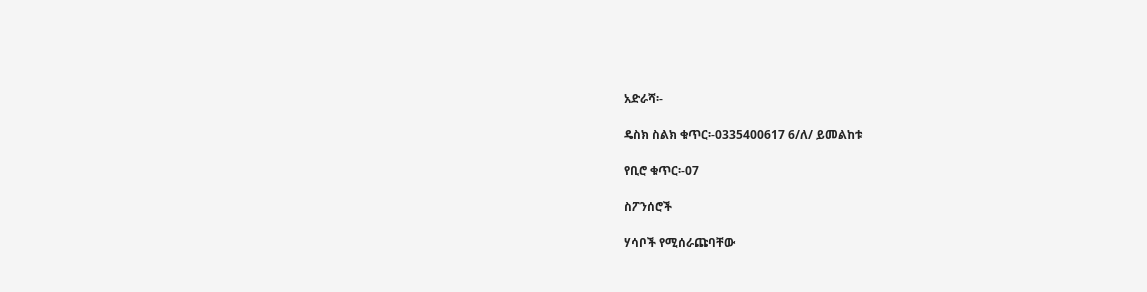አድራሻ፡-

ዴስክ ስልክ ቁጥር፡-0335400617 6/ለ/ ይመልከቱ

የቢሮ ቁጥር፡-07

ስፖንሰሮች

ሃሳቦች የሚሰራጩባቸው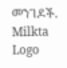መንገዶች.
Milkta Logo